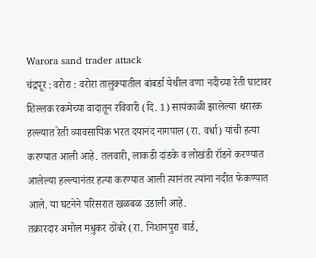Warora sand trader attack
चंद्रपूर : वरोरा : वरोरा तालुक्यातील बांबर्डा येथील वणा नदीच्या रेती घाटावर शिल्लक रकमेच्या वादातून रविवारी (दि. 1) सायंकाळी झालेल्या थरारक हल्ल्यात रेती व्यावसायिक भरत दयानंद नागपाल (रा. वर्धा) यांची हत्या करण्यात आली आहे. तलवारी, लाकडी दांडके व लोखंडी रॉडने करण्यात आलेल्या हल्ल्यानंतर हत्या करण्यात आली त्यानंतर त्यांना नदीत फेकण्यात आले. या घटनेने परिसरात खळबळ उडाली आहे.
तक्रारदार अमोल मधुकर ठोंबरे (रा. निशानपुरा वार्ड,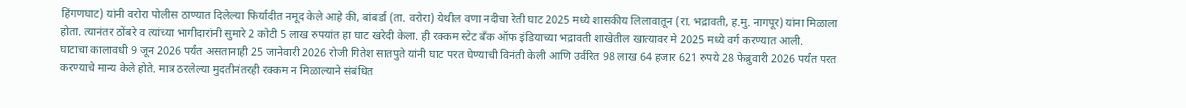हिंगणघाट) यांनी वरोरा पोलीस ठाण्यात दिलेल्या फिर्यादीत नमूद केले आहे की, बांबर्डा (ता. वरोरा) येथील वणा नदीचा रेती घाट 2025 मध्ये शासकीय लिलावातून (रा. भद्रावती, ह.मु. नागपूर) यांना मिळाला होता. त्यानंतर ठोंबरे व त्यांच्या भागीदारांनी सुमारे 2 कोटी 5 लाख रुपयांत हा घाट खरेदी केला. ही रक्कम स्टेट बँक ऑफ इंडियाच्या भद्रावती शाखेतील खात्यावर मे 2025 मध्ये वर्ग करण्यात आली.
घाटाचा कालावधी 9 जून 2026 पर्यंत असतानाही 25 जानेवारी 2026 रोजी गितेश सातपुते यांनी घाट परत घेण्याची विनंती केली आणि उर्वरित 98 लाख 64 हजार 621 रुपये 28 फेब्रुवारी 2026 पर्यंत परत करण्याचे मान्य केले होते. मात्र ठरलेल्या मुदतीनंतरही रक्कम न मिळाल्याने संबंधित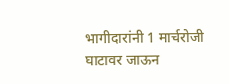भागीदारांनी 1 मार्चरोजी घाटावर जाऊन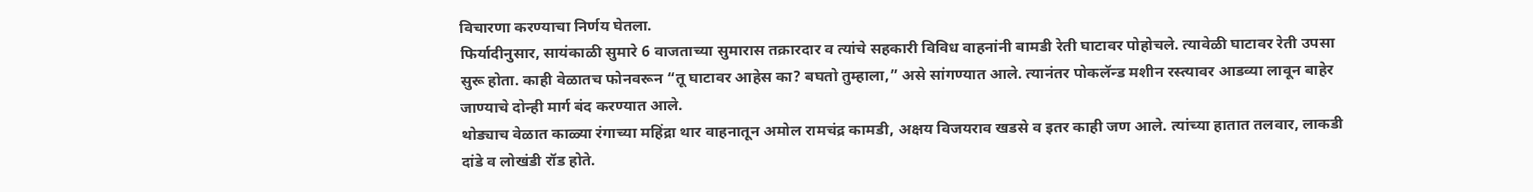विचारणा करण्याचा निर्णय घेतला.
फिर्यादीनुसार, सायंकाळी सुमारे 6 वाजताच्या सुमारास तक्रारदार व त्यांचे सहकारी विविध वाहनांनी बामडी रेती घाटावर पोहोचले. त्यावेळी घाटावर रेती उपसा सुरू होता. काही वेळातच फोनवरून “तू घाटावर आहेस का? बघतो तुम्हाला,” असे सांगण्यात आले. त्यानंतर पोकलॅन्ड मशीन रस्त्यावर आडव्या लावून बाहेर जाण्याचे दोन्ही मार्ग बंद करण्यात आले.
थोड्याच वेळात काळ्या रंगाच्या महिंद्रा थार वाहनातून अमोल रामचंद्र कामडी, अक्षय विजयराव खडसे व इतर काही जण आले. त्यांच्या हातात तलवार, लाकडी दांडे व लोखंडी रॉड होते.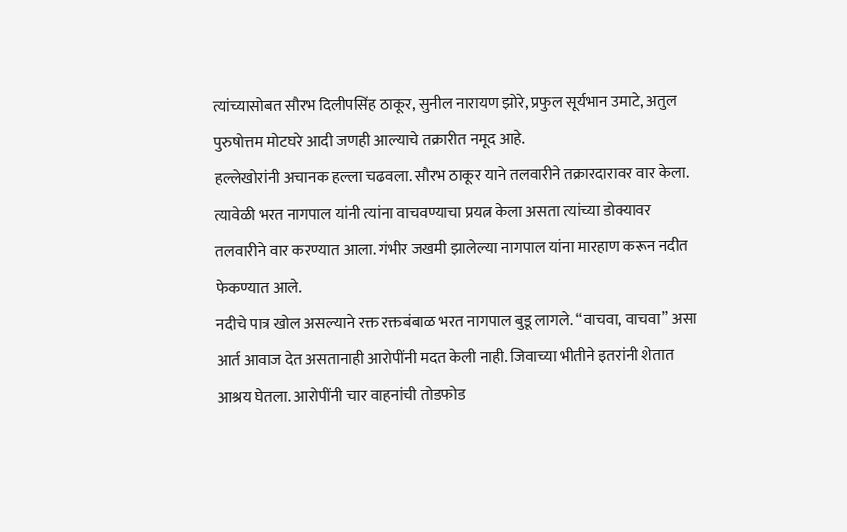त्यांच्यासोबत सौरभ दिलीपसिंह ठाकूर, सुनील नारायण झोरे, प्रफुल सूर्यभान उमाटे, अतुल पुरुषोत्तम मोटघरे आदी जणही आल्याचे तक्रारीत नमूद आहे.
हल्लेखोरांनी अचानक हल्ला चढवला. सौरभ ठाकूर याने तलवारीने तक्रारदारावर वार केला. त्यावेळी भरत नागपाल यांनी त्यांना वाचवण्याचा प्रयत्न केला असता त्यांच्या डोक्यावर तलवारीने वार करण्यात आला. गंभीर जखमी झालेल्या नागपाल यांना मारहाण करून नदीत फेकण्यात आले.
नदीचे पात्र खोल असल्याने रक्त रक्तबंबाळ भरत नागपाल बुडू लागले. “वाचवा, वाचवा” असा आर्त आवाज देत असतानाही आरोपींनी मदत केली नाही. जिवाच्या भीतीने इतरांनी शेतात आश्रय घेतला. आरोपींनी चार वाहनांची तोडफोड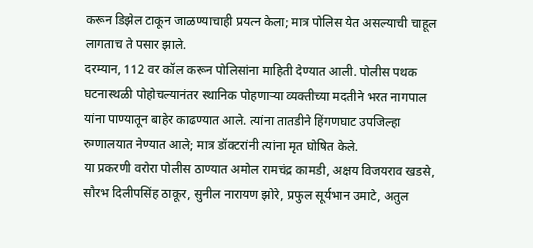करून डिझेल टाकून जाळण्याचाही प्रयत्न केला; मात्र पोलिस येत असल्याची चाहूल लागताच ते पसार झाले.
दरम्यान, 112 वर कॉल करून पोलिसांना माहिती देण्यात आली. पोलीस पथक घटनास्थळी पोहोचल्यानंतर स्थानिक पोहणाऱ्या व्यक्तीच्या मदतीने भरत नागपाल यांना पाण्यातून बाहेर काढण्यात आले. त्यांना तातडीने हिंगणघाट उपजिल्हा रुग्णालयात नेण्यात आले; मात्र डॉक्टरांनी त्यांना मृत घोषित केले.
या प्रकरणी वरोरा पोलीस ठाण्यात अमोल रामचंद्र कामडी, अक्षय विजयराव खडसे, सौरभ दिलीपसिंह ठाकूर, सुनील नारायण झोरे, प्रफुल सूर्यभान उमाटे, अतुल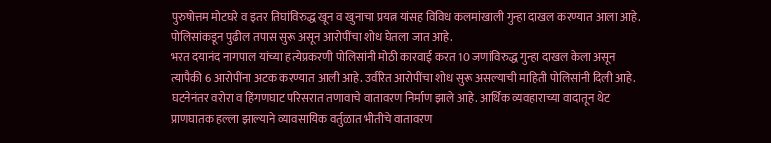पुरुषोत्तम मोटघरे व इतर तिघांविरुद्ध खून व खुनाचा प्रयत्न यांसह विविध कलमांखाली गुन्हा दाखल करण्यात आला आहे. पोलिसांकडून पुढील तपास सुरू असून आरोपींचा शोध घेतला जात आहे.
भरत दयानंद नागपाल यांच्या हत्येप्रकरणी पोलिसांनी मोठी कारवाई करत 10 जणांविरुद्ध गुन्हा दाखल केला असून त्यापैकी 6 आरोपींना अटक करण्यात आली आहे. उर्वरित आरोपींचा शोध सुरू असल्याची माहिती पोलिसांनी दिली आहे.
घटनेनंतर वरोरा व हिंगणघाट परिसरात तणावाचे वातावरण निर्माण झाले आहे. आर्थिक व्यवहाराच्या वादातून थेट प्राणघातक हल्ला झाल्याने व्यावसायिक वर्तुळात भीतीचे वातावरण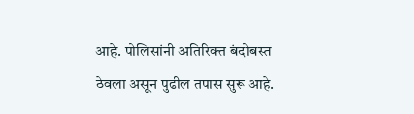आहे. पोलिसांनी अतिरिक्त बंदोबस्त ठेवला असून पुढील तपास सुरू आहे.